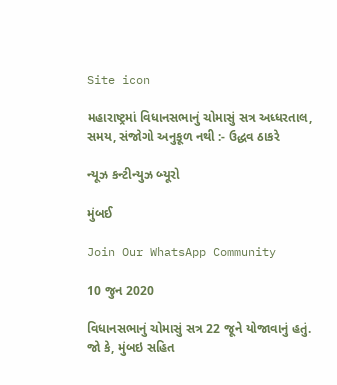Site icon

મહારાષ્ટ્રમાં વિધાનસભાનું ચોમાસું સત્ર અધ્ધરતાલ, સમય, સંજોગો અનુકૂળ નથી :- ઉદ્ધવ ઠાકરે

ન્યૂઝ કન્ટીન્યુઝ બ્યૂરો

મુંબઈ

Join Our WhatsApp Community

10 જુન 2020

વિધાનસભાનું ચોમાસું સત્ર 22 જૂને યોજાવાનું હતું. જો કે, મુંબઇ સહિત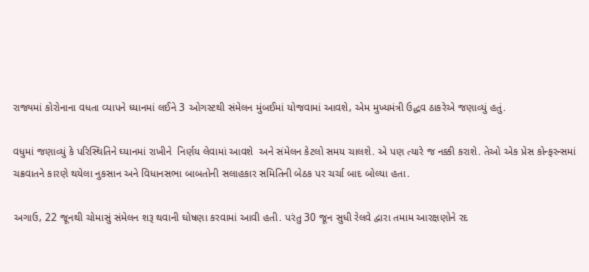રાજ્યમાં કોરોનાના વધતા વ્યાપને ધ્યાનમાં લઈને 3 ઓગસ્ટથી સંમેલન મુંબઈમાં યોજવામાં આવશે, એમ મુખ્યમંત્રી ઉદ્ધવ ઠાકરેએ જણાવ્યું હતું.

વધુમાં જણાવ્યું કે પરિસ્થિતિને ઘ્યાનમાં રાખીને  નિર્ણય લેવામાં આવશે  અને સંમેલન કેટલો સમય ચાલશે. એ પણ ત્યારે જ નક્કી કરાશે. તેઓ એક પ્રેસ કોન્ફરન્સમાં ચક્રવાતને કારણે થયેલા નુકસાન અને વિધાનસભા બાબતોની સલાહકાર સમિતિની બેઠક પર ચર્ચા બાદ બોલ્યા હતા.

અગાઉ, 22 જૂનથી ચોમાસું સંમેલન શરૂ થવાની ઘોષણા કરવામાં આવી હતી. પરંતુ 30 જૂન સુધી રેલવે દ્વારા તમામ આરક્ષણોને રદ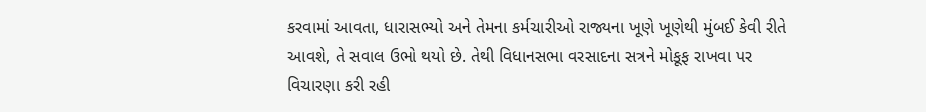કરવામાં આવતા, ધારાસભ્યો અને તેમના કર્મચારીઓ રાજ્યના ખૂણે ખૂણેથી મુંબઈ કેવી રીતે આવશે, તે સવાલ ઉભો થયો છે. તેથી વિધાનસભા વરસાદના સત્રને મોકૂફ રાખવા પર વિચારણા કરી રહી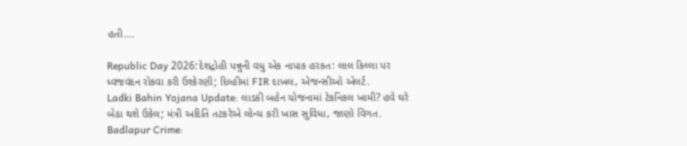હતી….

Republic Day 2026:દેશદ્રોહી પન્નુની વધુ એક નાપાક હરકત: લાલ કિલ્લા પર ધ્વજવંદન રોકવા કરી ઉશ્કેરણી; દિલ્હીમાં FIR દાખલ, એજન્સીઓ એલર્ટ.
Ladki Bahin Yojana Update: લાડકી બહેન યોજનામાં ટેકનિકલ ખામી? હવે ઘરે બેઠા થશે ઉકેલ; મંત્રી અદિતિ તટકરેએ લોન્ચ કરી ખાસ સુવિધા, જાણો વિગત.
Badlapur Crime: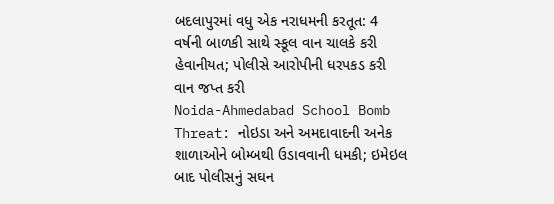બદલાપુરમાં વધુ એક નરાધમની કરતૂત: 4 વર્ષની બાળકી સાથે સ્કૂલ વાન ચાલકે કરી હેવાનીયત; પોલીસે આરોપીની ધરપકડ કરી વાન જપ્ત કરી
Noida-Ahmedabad School Bomb Threat: નોઇડા અને અમદાવાદની અનેક શાળાઓને બોમ્બથી ઉડાવવાની ધમકી; ઇમેઇલ બાદ પોલીસનું સઘન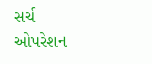સર્ચ ઓપરેશન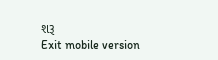શરૂ
Exit mobile version